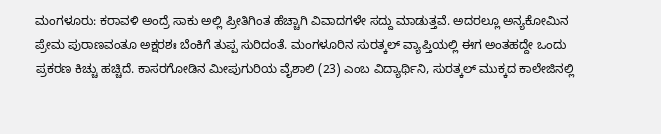ಮಂಗಳೂರು: ಕರಾವಳಿ ಅಂದ್ರೆ ಸಾಕು ಅಲ್ಲಿ ಪ್ರೀತಿಗಿಂತ ಹೆಚ್ಚಾಗಿ ವಿವಾದಗಳೇ ಸದ್ದು ಮಾಡುತ್ತವೆ. ಅದರಲ್ಲೂ ಅನ್ಯಕೋಮಿನ ಪ್ರೇಮ ಪುರಾಣವಂತೂ ಅಕ್ಷರಶಃ ಬೆಂಕಿಗೆ ತುಪ್ಪ ಸುರಿದಂತೆ. ಮಂಗಳೂರಿನ ಸುರತ್ಕಲ್ ವ್ಯಾಪ್ತಿಯಲ್ಲಿ ಈಗ ಅಂತಹದ್ದೇ ಒಂದು ಪ್ರಕರಣ ಕಿಚ್ಚು ಹಚ್ಚಿದೆ. ಕಾಸರಗೋಡಿನ ಮೀಪುಗುರಿಯ ವೈಶಾಲಿ (23) ಎಂಬ ವಿದ್ಯಾರ್ಥಿನಿ, ಸುರತ್ಕಲ್ ಮುಕ್ಕದ ಕಾಲೇಜಿನಲ್ಲಿ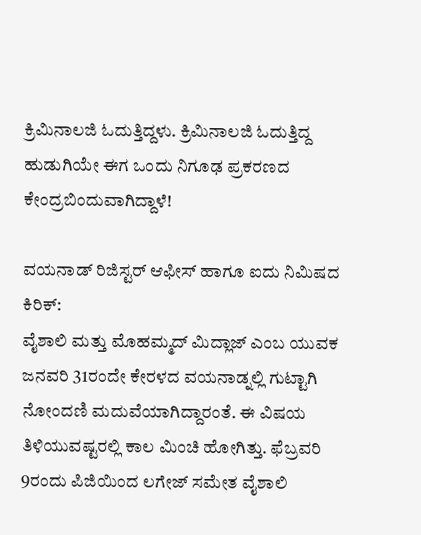ಕ್ರಿಮಿನಾಲಜಿ ಓದುತ್ತಿದ್ದಳು. ಕ್ರಿಮಿನಾಲಜಿ ಓದುತ್ತಿದ್ದ ಹುಡುಗಿಯೇ ಈಗ ಒಂದು ನಿಗೂಢ ಪ್ರಕರಣದ ಕೇಂದ್ರಬಿಂದುವಾಗಿದ್ದಾಳೆ!

ವಯನಾಡ್ ರಿಜಿಸ್ಟರ್ ಆಫೀಸ್ ಹಾಗೂ ಐದು ನಿಮಿಷದ ಕಿರಿಕ್:
ವೈಶಾಲಿ ಮತ್ತು ಮೊಹಮ್ಮದ್ ಮಿದ್ಲಾಜ್ ಎಂಬ ಯುವಕ ಜನವರಿ 31ರಂದೇ ಕೇರಳದ ವಯನಾಡ್ನಲ್ಲಿ ಗುಟ್ಟಾಗಿ ನೋಂದಣಿ ಮದುವೆಯಾಗಿದ್ದಾರಂತೆ. ಈ ವಿಷಯ ತಿಳಿಯುವಷ್ಟರಲ್ಲಿ ಕಾಲ ಮಿಂಚಿ ಹೋಗಿತ್ತು. ಫೆಬ್ರವರಿ 9ರಂದು ಪಿಜಿಯಿಂದ ಲಗೇಜ್ ಸಮೇತ ವೈಶಾಲಿ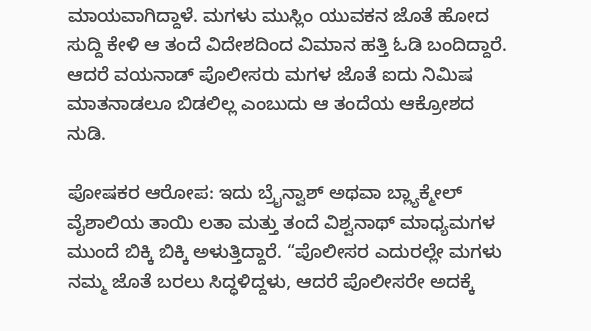ಮಾಯವಾಗಿದ್ದಾಳೆ. ಮಗಳು ಮುಸ್ಲಿಂ ಯುವಕನ ಜೊತೆ ಹೋದ ಸುದ್ದಿ ಕೇಳಿ ಆ ತಂದೆ ವಿದೇಶದಿಂದ ವಿಮಾನ ಹತ್ತಿ ಓಡಿ ಬಂದಿದ್ದಾರೆ. ಆದರೆ ವಯನಾಡ್ ಪೊಲೀಸರು ಮಗಳ ಜೊತೆ ಐದು ನಿಮಿಷ ಮಾತನಾಡಲೂ ಬಿಡಲಿಲ್ಲ ಎಂಬುದು ಆ ತಂದೆಯ ಆಕ್ರೋಶದ ನುಡಿ.

ಪೋಷಕರ ಆರೋಪ: ಇದು ಬ್ರೈನ್ವಾಶ್ ಅಥವಾ ಬ್ಲ್ಯಾಕ್ಮೇಲ್
ವೈಶಾಲಿಯ ತಾಯಿ ಲತಾ ಮತ್ತು ತಂದೆ ವಿಶ್ವನಾಥ್ ಮಾಧ್ಯಮಗಳ ಮುಂದೆ ಬಿಕ್ಕಿ ಬಿಕ್ಕಿ ಅಳುತ್ತಿದ್ದಾರೆ. “ಪೊಲೀಸರ ಎದುರಲ್ಲೇ ಮಗಳು ನಮ್ಮ ಜೊತೆ ಬರಲು ಸಿದ್ಧಳಿದ್ದಳು, ಆದರೆ ಪೊಲೀಸರೇ ಅದಕ್ಕೆ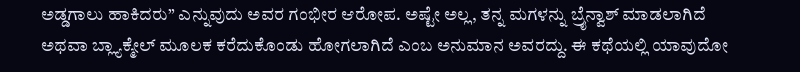ಅಡ್ಡಗಾಲು ಹಾಕಿದರು” ಎನ್ನುವುದು ಅವರ ಗಂಭೀರ ಆರೋಪ. ಅಷ್ಟೇ ಅಲ್ಲ, ತನ್ನ ಮಗಳನ್ನು ಬ್ರೈನ್ವಾಶ್ ಮಾಡಲಾಗಿದೆ ಅಥವಾ ಬ್ಲ್ಯಾಕ್ಮೇಲ್ ಮೂಲಕ ಕರೆದುಕೊಂಡು ಹೋಗಲಾಗಿದೆ ಎಂಬ ಅನುಮಾನ ಅವರದ್ದು. ಈ ಕಥೆಯಲ್ಲಿ ಯಾವುದೋ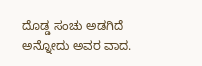ದೊಡ್ಡ ಸಂಚು ಅಡಗಿದೆ ಅನ್ನೋದು ಅವರ ವಾದ.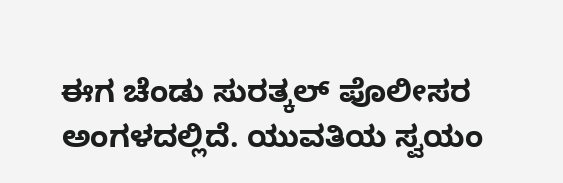ಈಗ ಚೆಂಡು ಸುರತ್ಕಲ್ ಪೊಲೀಸರ ಅಂಗಳದಲ್ಲಿದೆ. ಯುವತಿಯ ಸ್ವಯಂ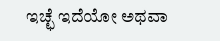ಇಚ್ಛೆ ಇದೆಯೋ ಅಥವಾ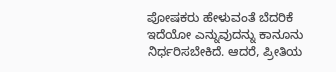ಪೋಷಕರು ಹೇಳುವಂತೆ ಬೆದರಿಕೆ ಇದೆಯೋ ಎನ್ನುವುದನ್ನು ಕಾನೂನು ನಿರ್ಧರಿಸಬೇಕಿದೆ. ಆದರೆ, ಪ್ರೀತಿಯ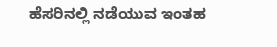ಹೆಸರಿನಲ್ಲಿ ನಡೆಯುವ ಇಂತಹ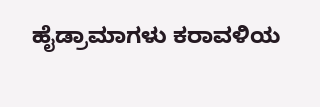ಹೈಡ್ರಾಮಾಗಳು ಕರಾವಳಿಯ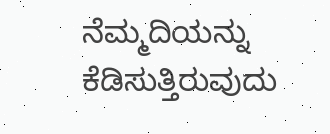ನೆಮ್ಮದಿಯನ್ನು ಕೆಡಿಸುತ್ತಿರುವುದು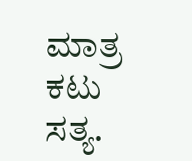ಮಾತ್ರ ಕಟು ಸತ್ಯ.